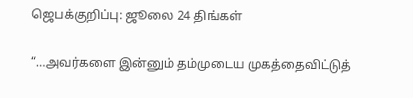ஜெபக்குறிப்பு: ஜூலை 24 திங்கள்

“…அவர்களை இன்னும் தம்முடைய முகத்தைவிட்டுத்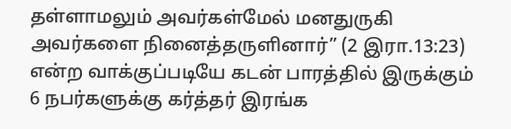தள்ளாமலும் அவர்கள்மேல் மனதுருகி அவர்களை நினைத்தருளினார்” (2 இரா.13:23) என்ற வாக்குப்படியே கடன் பாரத்தில் இருக்கும் 6 நபர்களுக்கு கர்த்தர் இரங்க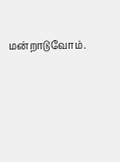மன்றாடுவோம்.